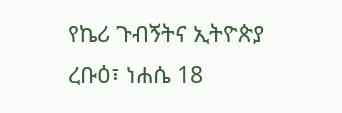የኬሪ ጉብኝትና ኢትዮጵያ
ረቡዕ፣ ነሐሴ 18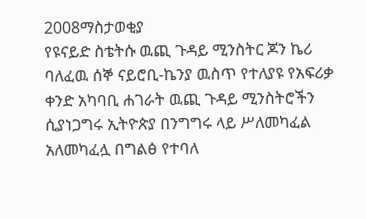2008ማስታወቂያ
የዩናይድ ስቴትሱ ዉጪ ጉዳይ ሚንስትር ጆን ኬሪ ባለፈዉ ሰኞ ናይሮቢ-ኬንያ ዉስጥ የተለያዩ የአፍሪቃ ቀንድ አካባቢ ሐገራት ዉጪ ጉዳይ ሚንስትሮችን ሲያነጋግሩ ኢትዮጵያ በንግግሩ ላይ ሥለመካፈል አለመካፈሏ በግልፅ የተባለ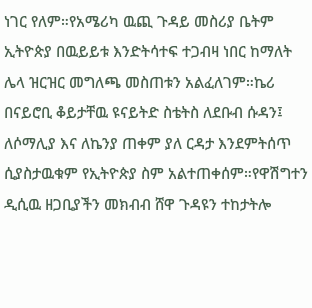ነገር የለም።የአሜሪካ ዉጪ ጉዳይ መስሪያ ቤትም ኢትዮጵያ በዉይይቱ እንድትሳተፍ ተጋብዛ ነበር ከማለት ሌላ ዝርዝር መግለጫ መስጠቱን አልፈለገም።ኬሪ በናይሮቢ ቆይታቸዉ ዩናይትድ ስቴትስ ለደቡብ ሱዳን፤ ለሶማሊያ እና ለኬንያ ጠቀም ያለ ርዳታ እንደምትሰጥ ሲያስታዉቁም የኢትዮጵያ ስም አልተጠቀሰም።የዋሽግተን ዲሲዉ ዘጋቢያችን መክብብ ሸዋ ጉዳዩን ተከታትሎ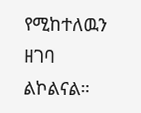የሚከተለዉን ዘገባ ልኮልናል።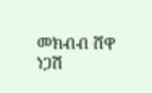መክብብ ሸዋ
ነጋሽ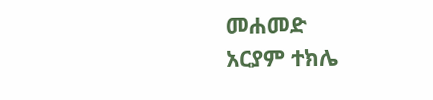መሐመድ
አርያም ተክሌ